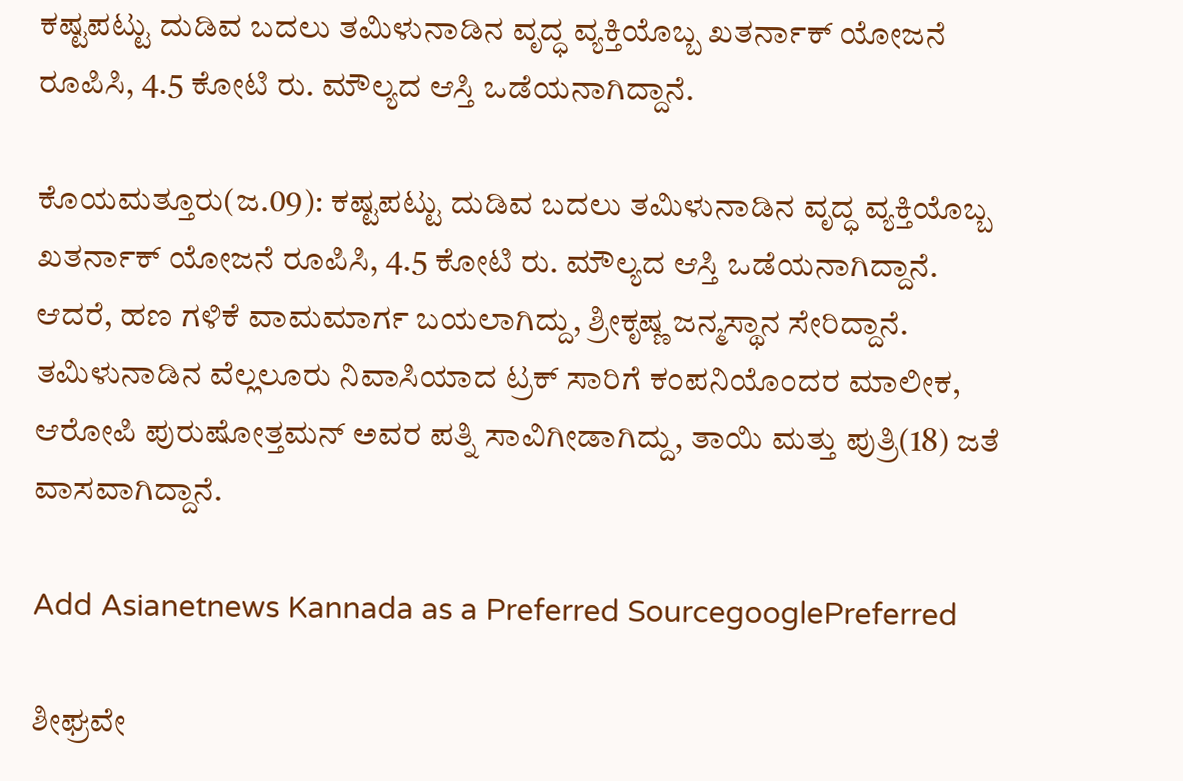ಕಷ್ಟಪಟ್ಟು ದುಡಿವ ಬದಲು ತಮಿಳುನಾಡಿನ ವೃದ್ಧ ವ್ಯಕ್ತಿಯೊಬ್ಬ ಖತರ್ನಾಕ್ ಯೋಜನೆ ರೂಪಿಸಿ, 4.5 ಕೋಟಿ ರು. ಮೌಲ್ಯದ ಆಸ್ತಿ ಒಡೆಯನಾಗಿದ್ದಾನೆ.

ಕೊಯಮತ್ತೂರು(ಜ.09): ಕಷ್ಟಪಟ್ಟು ದುಡಿವ ಬದಲು ತಮಿಳುನಾಡಿನ ವೃದ್ಧ ವ್ಯಕ್ತಿಯೊಬ್ಬ ಖತರ್ನಾಕ್ ಯೋಜನೆ ರೂಪಿಸಿ, 4.5 ಕೋಟಿ ರು. ಮೌಲ್ಯದ ಆಸ್ತಿ ಒಡೆಯನಾಗಿದ್ದಾನೆ. ಆದರೆ, ಹಣ ಗಳಿಕೆ ವಾಮಮಾರ್ಗ ಬಯಲಾಗಿದ್ದು, ಶ್ರೀಕೃಷ್ಣ ಜನ್ಮಸ್ಥಾನ ಸೇರಿದ್ದಾನೆ. ತಮಿಳುನಾಡಿನ ವೆಲ್ಲಲೂರು ನಿವಾಸಿಯಾದ ಟ್ರಕ್ ಸಾರಿಗೆ ಕಂಪನಿಯೊಂದರ ಮಾಲೀಕ, ಆರೋಪಿ ಪುರುಷೋತ್ತಮನ್ ಅವರ ಪತ್ನಿ ಸಾವಿಗೀಡಾಗಿದ್ದು, ತಾಯಿ ಮತ್ತು ಪುತ್ರಿ(18) ಜತೆ ವಾಸವಾಗಿದ್ದಾನೆ.

Add Asianetnews Kannada as a Preferred SourcegooglePreferred

ಶೀಘ್ರವೇ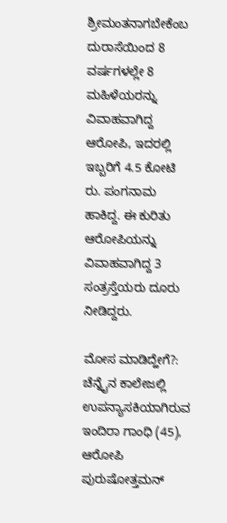ಶ್ರೀಮಂತನಾಗಬೇಕೆಂಬ ದುರಾಸೆಯಿಂದ 8 ವರ್ಷಗಳಲ್ಲೇ 8 ಮಹಿಳೆಯರನ್ನು ವಿವಾಹವಾಗಿದ್ದ ಆರೋಪಿ, ಇದರಲ್ಲಿ ಇಬ್ಬರಿಗೆ 4.5 ಕೋಟಿ ರು. ಪಂಗನಾಮ ಹಾಕಿದ್ದ. ಈ ಕುರಿತು ಆರೋಪಿಯನ್ನು ವಿವಾಹವಾಗಿದ್ದ 3 ಸಂತ್ರಸ್ತೆಯರು ದೂರು ನೀಡಿದ್ದರು.

ಮೋಸ ಮಾಡಿದ್ಹೇಗೆ?: ಚೆನ್ನೈನ ಕಾಲೇಜಲ್ಲಿ ಉಪನ್ಯಾಸಕಿಯಾಗಿರುವ ಇಂದಿರಾ ಗಾಂಧಿ (45), ಆರೋಪಿ ಪುರುಷೋತ್ತಮನ್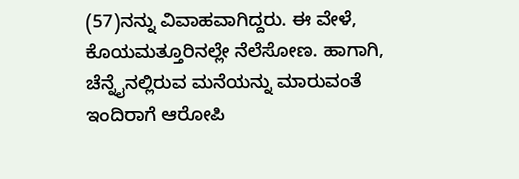(57)ನನ್ನು ವಿವಾಹವಾಗಿದ್ದರು. ಈ ವೇಳೆ, ಕೊಯಮತ್ತೂರಿನಲ್ಲೇ ನೆಲೆಸೋಣ. ಹಾಗಾಗಿ, ಚೆನ್ನೈನಲ್ಲಿರುವ ಮನೆಯನ್ನು ಮಾರುವಂತೆ ಇಂದಿರಾಗೆ ಆರೋಪಿ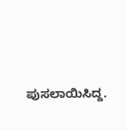ಪುಸಲಾಯಿಸಿದ್ದ.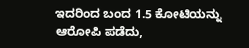ಇದರಿಂದ ಬಂದ 1.5 ಕೋಟಿಯನ್ನು ಆರೋಪಿ ಪಡೆದು,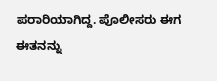ಪರಾರಿಯಾಗಿದ್ದ. ಪೊಲೀಸರು ಈಗ ಈತನನ್ನು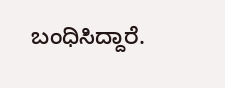ಬಂಧಿಸಿದ್ದಾರೆ.